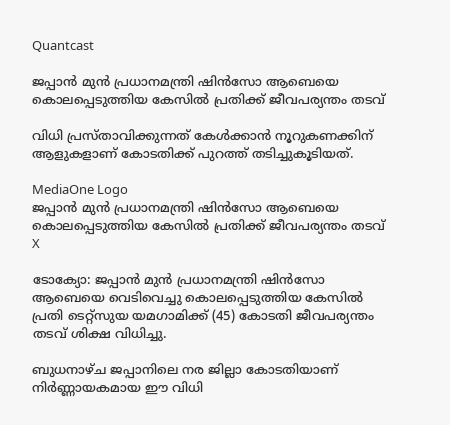Quantcast

ജപ്പാൻ മുൻ പ്രധാനമന്ത്രി ഷിൻസോ ആബെയെ കൊലപ്പെടുത്തിയ കേസിൽ പ്രതിക്ക് ജീവപര്യന്തം തടവ്

വിധി പ്രസ്താവിക്കുന്നത് കേൾക്കാൻ നൂറുകണക്കിന് ആളുകളാണ് കോടതിക്ക് പുറത്ത് തടിച്ചുകൂടിയത്.

MediaOne Logo
ജപ്പാൻ മുൻ പ്രധാനമന്ത്രി ഷിൻസോ ആബെയെ കൊലപ്പെടുത്തിയ കേസിൽ പ്രതിക്ക് ജീവപര്യന്തം തടവ്
X

ടോക്യോ: ജപ്പാൻ മുൻ പ്രധാനമന്ത്രി ഷിൻസോ ആബെയെ വെടിവെച്ചു കൊലപ്പെടുത്തിയ കേസിൽ പ്രതി ടെറ്റ്സുയ യമഗാമിക്ക് (45) കോടതി ജീവപര്യന്തം തടവ് ശിക്ഷ വിധിച്ചു.

ബുധനാഴ്ച ജപ്പാനിലെ നര ജില്ലാ കോടതിയാണ് നിർണ്ണായകമായ ഈ വിധി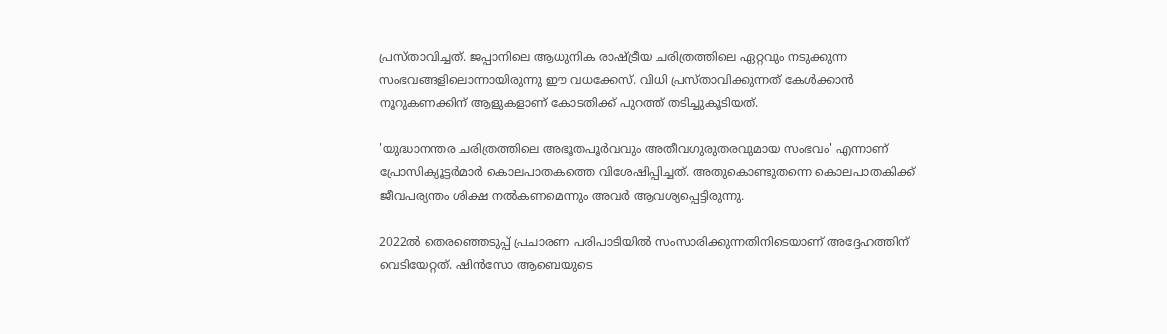പ്രസ്താവിച്ചത്. ജപ്പാനിലെ ആധുനിക രാഷ്ട്രീയ ചരിത്രത്തിലെ ഏറ്റവും നടുക്കുന്ന സംഭവങ്ങളിലൊന്നായിരുന്നു ഈ വധക്കേസ്. വിധി പ്രസ്താവിക്കുന്നത് കേൾക്കാൻ നൂറുകണക്കിന് ആളുകളാണ് കോടതിക്ക് പുറത്ത് തടിച്ചുകൂടിയത്.

'യുദ്ധാനന്തര ചരിത്രത്തിലെ അഭൂതപൂർവവും അതീവഗുരുതരവുമായ സംഭവം' എന്നാണ് പ്രോസിക്യൂട്ടർമാർ കൊലപാതകത്തെ വിശേഷിപ്പിച്ചത്. അതുകൊണ്ടുതന്നെ കൊലപാതകിക്ക് ജീവപര്യന്തം ശിക്ഷ നൽകണമെന്നും അവർ ആവശ്യപ്പെട്ടിരുന്നു.

2022ൽ തെരഞ്ഞെടുപ്പ് പ്രചാരണ പരിപാടിയിൽ സംസാരിക്കുന്നതിനിടെയാണ്‌ അദ്ദേഹത്തിന് വെടിയേറ്റത്. ഷിൻസോ ആബെയുടെ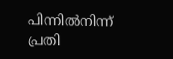പിന്നിൽനിന്ന് പ്രതി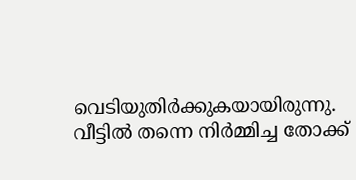വെടിയുതിർക്കുകയായിരുന്നു. വീട്ടിൽ തന്നെ നിർമ്മിച്ച തോക്ക്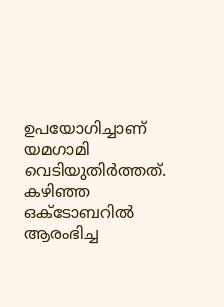ഉപയോഗിച്ചാണ് യമഗാമി വെടിയുതിർത്തത്. കഴിഞ്ഞ ഒക്ടോബറിൽ ആരംഭിച്ച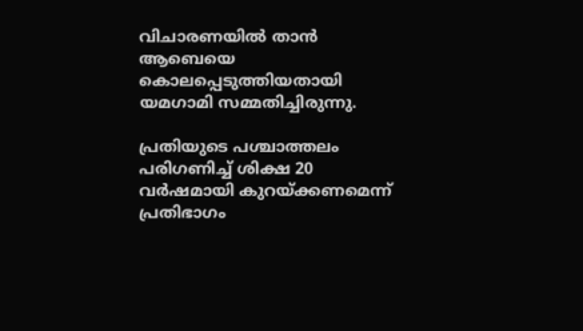വിചാരണയിൽ താൻ ആബെയെ കൊലപ്പെടുത്തിയതായി യമഗാമി സമ്മതിച്ചിരുന്നു.

പ്രതിയുടെ പശ്ചാത്തലം പരിഗണിച്ച് ശിക്ഷ 20 വർഷമായി കുറയ്ക്കണമെന്ന് പ്രതിഭാഗം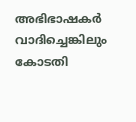അഭിഭാഷകർ വാദിച്ചെങ്കിലും കോടതി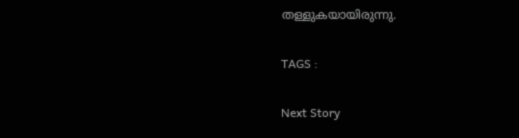തള്ളുകയായിരുന്നു.

TAGS :

Next Story